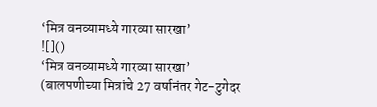‘मित्र वनव्यामध्ये गारव्या सारखा’
![]()
‘मित्र वनव्यामध्ये गारव्या सारखा’
(बालपणीच्या मित्रांचे 27 वर्षानंतर गेट-टुगेदर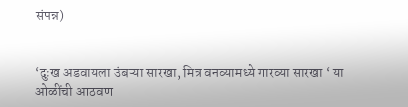संपन्न)


‘दुःख अडवायला उंबऱ्या सारखा, मित्र वनव्यामध्ये गारव्या सारखा ‘ या ओळींची आठवण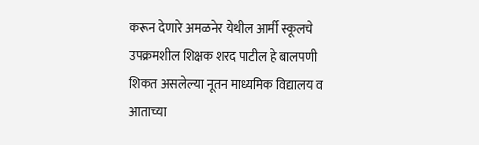करून देणारे अमळनेर येथील आर्मी स्कूलचे उपक्रमशील शिक्षक शरद पाटील हे बालपणी शिकत असलेल्या नूतन माध्यमिक विद्यालय व आताच्या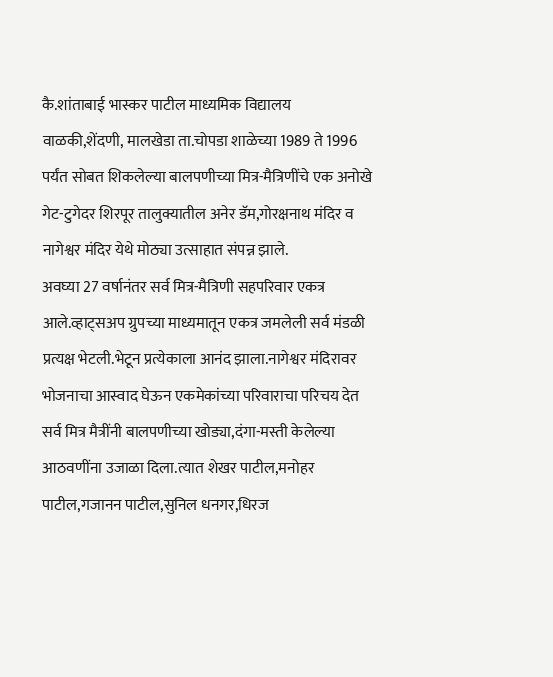कै.शांताबाई भास्कर पाटील माध्यमिक विद्यालय वाळकी,शेंदणी, मालखेडा ता.चोपडा शाळेच्या 1989 ते 1996 पर्यंत सोबत शिकलेल्या बालपणीच्या मित्र-मैत्रिणींचे एक अनोखे गेट-टुगेदर शिरपूर तालुक्यातील अनेर डॅम,गोरक्षनाथ मंदिर व नागेश्वर मंदिर येथे मोठ्या उत्साहात संपन्न झाले.
अवघ्या 27 वर्षानंतर सर्व मित्र-मैत्रिणी सहपरिवार एकत्र आले.व्हाट्सअप ग्रुपच्या माध्यमातून एकत्र जमलेली सर्व मंडळी प्रत्यक्ष भेटली.भेटून प्रत्येकाला आनंद झाला.नागेश्वर मंदिरावर भोजनाचा आस्वाद घेऊन एकमेकांच्या परिवाराचा परिचय देत सर्व मित्र मैत्रींनी बालपणीच्या खोड्या,दंगा-मस्ती केलेल्या आठवणींना उजाळा दिला.त्यात शेखर पाटील,मनोहर पाटील,गजानन पाटील,सुनिल धनगर,धिरज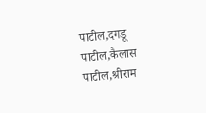पाटील,दगडू पाटील,कैलास पाटील,श्रीराम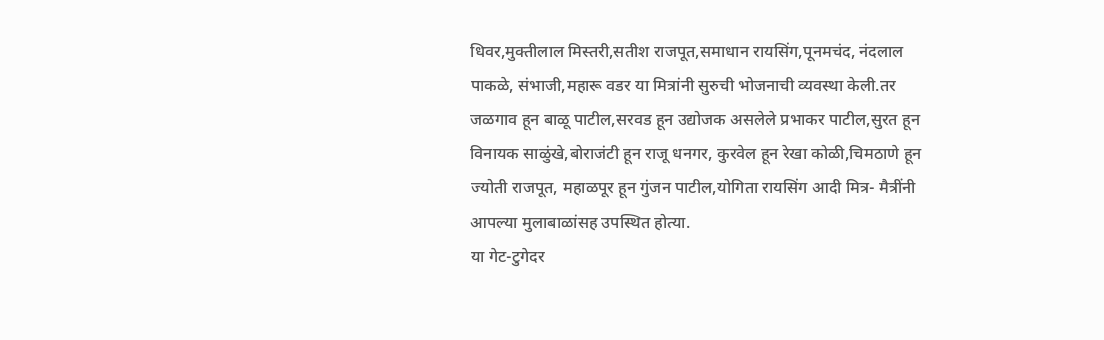धिवर,मुक्तीलाल मिस्तरी,सतीश राजपूत,समाधान रायसिंग,पूनमचंद, नंदलाल पाकळे, संभाजी,महारू वडर या मित्रांनी सुरुची भोजनाची व्यवस्था केली.तर जळगाव हून बाळू पाटील,सरवड हून उद्योजक असलेले प्रभाकर पाटील,सुरत हून विनायक साळुंखे,बोराजंटी हून राजू धनगर, कुरवेल हून रेखा कोळी,चिमठाणे हून ज्योती राजपूत, महाळपूर हून गुंजन पाटील,योगिता रायसिंग आदी मित्र- मैत्रींनी आपल्या मुलाबाळांसह उपस्थित होत्या.
या गेट-टुगेदर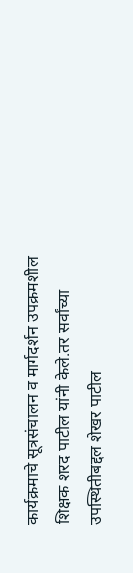कार्यक्रमाचे सूत्रसंचालन व मार्गदर्शन उपक्रमशील शिक्षक शरद पाटील यांनी केले.तर सर्वांच्या उपस्थितीबद्दल शेखर पाटील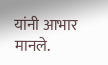यांनी आभार मानले.